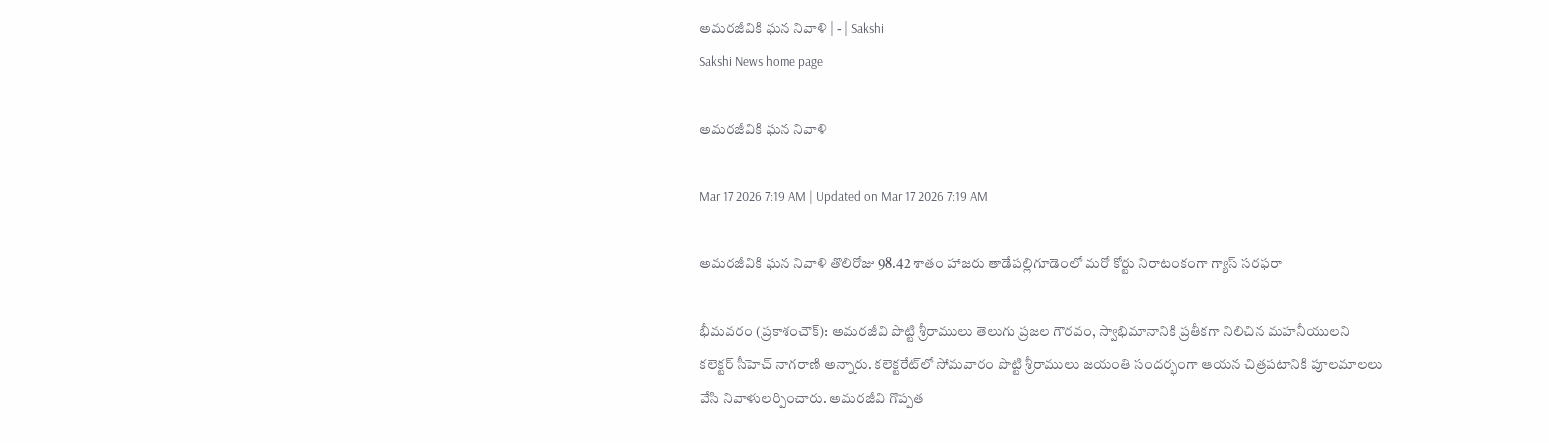అమరజీవికి ఘన నివాళి | - | Sakshi
Sakshi News home page

అమరజీవికి ఘన నివాళి

Mar 17 2026 7:19 AM | Updated on Mar 17 2026 7:19 AM

అమరజీవికి ఘన నివాళి తొలిరోజు 98.42 శాతం హాజరు తాడేపల్లిగూడెంలో మరో కోర్టు నిరాటంకంగా గ్యాస్‌ సరఫరా

భీమవరం (ప్రకాశంచౌక్‌): అమరజీవి పొట్టి శ్రీరాములు తెలుగు ప్రజల గౌరవం, స్వాభిమానానికి ప్రతీకగా నిలిచిన మహనీయులని కలెక్టర్‌ సీహెచ్‌ నాగరాణి అన్నారు. కలెక్టరేట్‌లో సోమవారం పొట్టి శ్రీరాములు జయంతి సందర్భంగా ఆయన చిత్రపటానికి పూలమాలలు వేసి నివాళులర్పించారు. అమరజీవి గొప్పత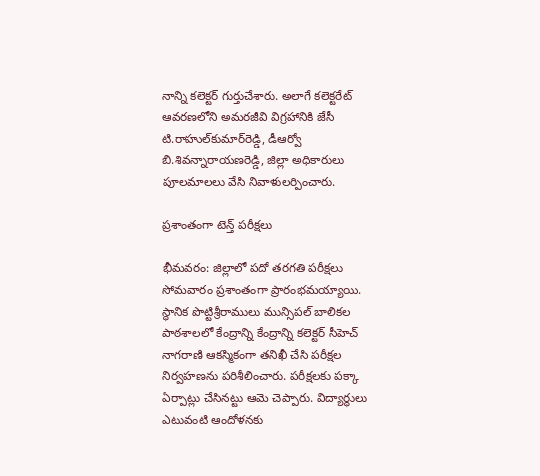నాన్ని కలెక్టర్‌ గుర్తుచేశారు. అలాగే కలెక్టరేట్‌ ఆవరణలోని అమరజీవి విగ్రహానికి జేసీ టి.రాహుల్‌కుమార్‌రెడ్డి, డీఆర్వో బి.శివన్నారాయణరెడ్డి, జిల్లా అధికారులు పూలమాలలు వేసి నివాళులర్పించారు.

ప్రశాంతంగా టెన్త్‌ పరీక్షలు

భీమవరం: జిల్లాలో పదో తరగతి పరీక్షలు సోమవారం ప్రశాంతంగా ప్రారంభమయ్యాయి. స్థానిక పొట్టిశ్రీరాములు మున్సిపల్‌ బాలికల పాఠశాలలో కేంద్రాన్ని కేంద్రాన్ని కలెక్టర్‌ సీహెచ్‌ నాగరాణి ఆకస్మికంగా తనిఖీ చేసి పరీక్షల నిర్వహణను పరిశీలించారు. పరీక్షలకు పక్కా ఏర్పాట్లు చేసినట్టు ఆమె చెప్పారు. విద్యార్థులు ఎటువంటి ఆందోళనకు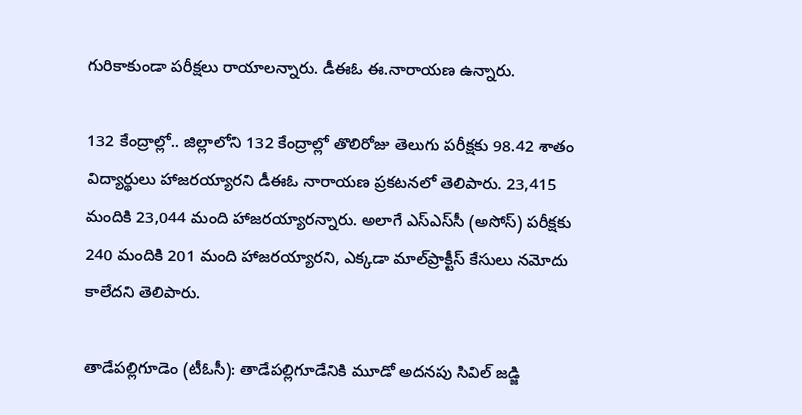గురికాకుండా పరీక్షలు రాయాలన్నారు. డీఈఓ ఈ.నారాయణ ఉన్నారు.

132 కేంద్రాల్లో.. జిల్లాలోని 132 కేంద్రాల్లో తొలిరోజు తెలుగు పరీక్షకు 98.42 శాతం విద్యార్థులు హాజరయ్యారని డీఈఓ నారాయణ ప్రకటనలో తెలిపారు. 23,415 మందికి 23,044 మంది హాజరయ్యారన్నారు. అలాగే ఎస్‌ఎస్‌సీ (అసోస్‌) పరీక్షకు 240 మందికి 201 మంది హాజరయ్యారని, ఎక్కడా మాల్‌ప్రాక్టీస్‌ కేసులు నమోదు కాలేదని తెలిపారు.

తాడేపల్లిగూడెం (టీఓసీ): తాడేపల్లిగూడేనికి మూడో అదనపు సివిల్‌ జడ్జి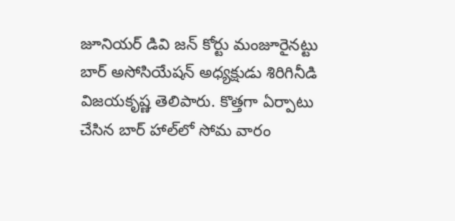జూనియర్‌ డివి జన్‌ కోర్టు మంజూరైనట్టు బార్‌ అసోసియేషన్‌ అధ్యక్షుడు శిరిగినీడి విజయకృష్ణ తెలిపారు. కొత్తగా ఏర్పాటు చేసిన బార్‌ హాల్‌లో సోమ వారం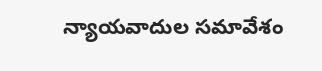న్యాయవాదుల సమావేశం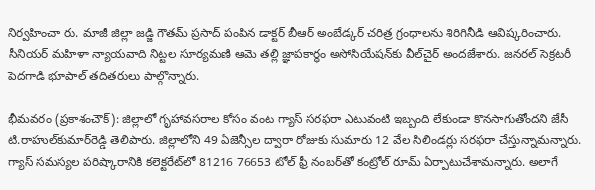నిర్వహించా రు. మాజీ జిల్లా జడ్జి గౌతమ్‌ ప్రసాద్‌ పంపిన డాక్టర్‌ బీఆర్‌ అంబేడ్కర్‌ చరిత్ర గ్రంధాలను శిరిగినీడి ఆవిష్కరించారు. సీనియర్‌ మహిళా న్యాయవాది నిట్టల సూర్యమణి ఆమె తల్లి జ్ఞాపకార్థం అసోసియేషన్‌కు వీల్‌చైర్‌ అందజేశారు. జనరల్‌ సెక్రటరీ పెదగాడి భూపాల్‌ తదితరులు పాల్గొన్నారు.

భీమవరం (ప్రకాశంచౌక్‌): జిల్లాలో గృహావసరాల కోసం వంట గ్యాస్‌ సరఫరా ఎటువంటి ఇబ్బంది లేకుండా కొనసాగుతోందని జేసీ టి.రాహుల్‌కుమార్‌రెడ్డి తెలిపారు. జిల్లాలోని 49 ఏజెన్సీల ద్వారా రోజుకు సుమారు 12 వేల సిలిండర్లు సరఫరా చేస్తున్నామన్నారు. గ్యాస్‌ సమస్యల పరిష్కారానికి కలెక్టరేట్‌లో 81216 76653 టోల్‌ ఫ్రీ నంబర్‌తో కంట్రోల్‌ రూమ్‌ ఏర్పాటుచేశామన్నారు. అలాగే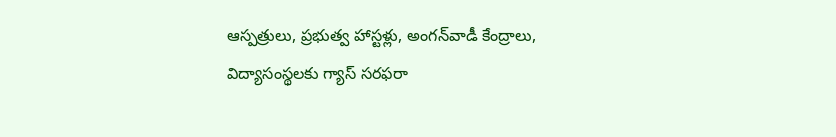ఆస్పత్రులు, ప్రభుత్వ హాస్టళ్లు, అంగన్‌వాడీ కేంద్రాలు, విద్యాసంస్థలకు గ్యాస్‌ సరఫరా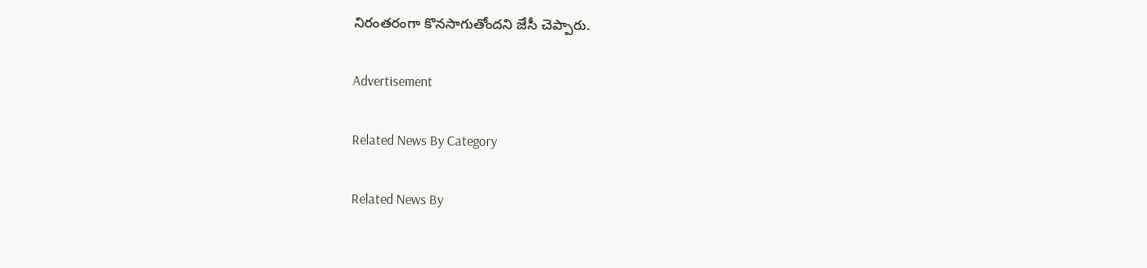నిరంతరంగా కొనసాగుతోందని జేసీ చెప్పారు.

Advertisement

Related News By Category

Related News By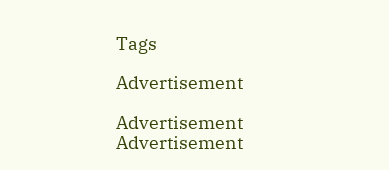Tags

Advertisement

Advertisement
Advertisement